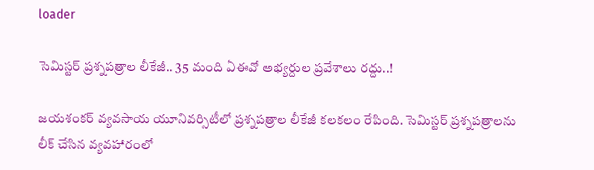loader

సెమిస్టర్ ప్రశ్నపత్రాల లీకేజీ.. 35 మంది ఏఈవో అభ్యర్దుల ప్రవేశాలు రద్దు..!

జయశంకర్ వ్యవసాయ యూనివర్సిటీలో ప్రశ్నపత్రాల లీకేజీ కలకలం రేపింది. సెమిస్టర్ ప్రశ్నపత్రాలను లీక్ చేసిన వ్యవహారంలో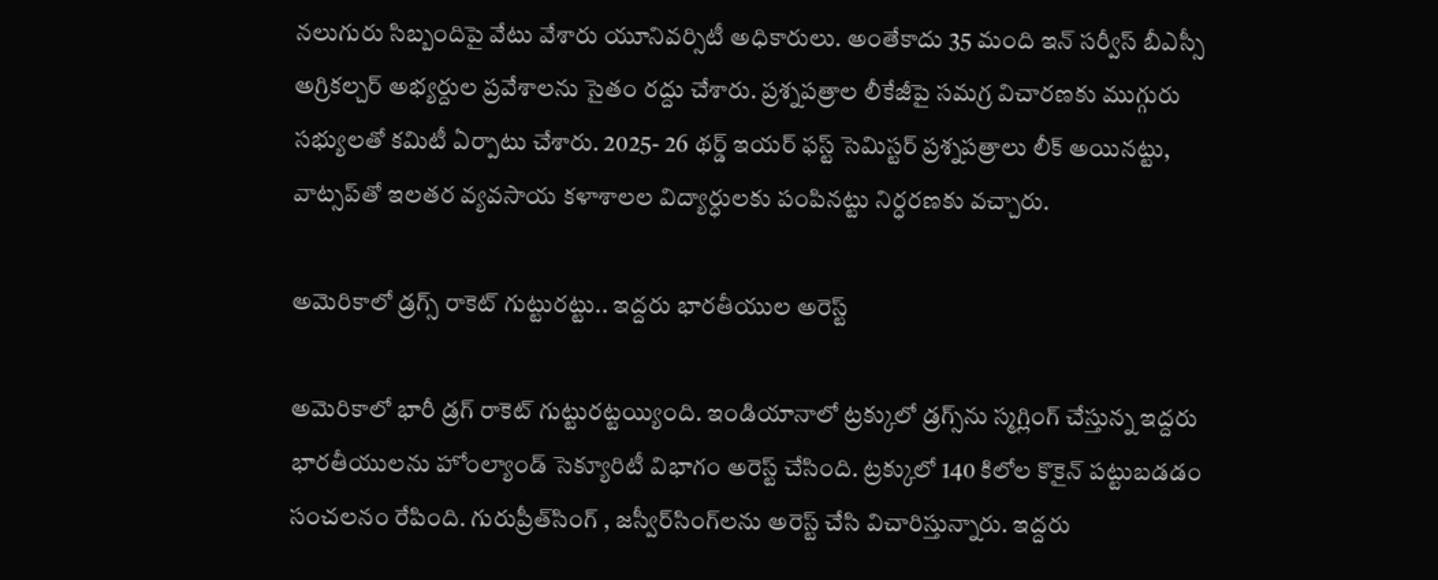నలుగురు సిబ్బందిపై వేటు వేశారు యూనివర్సిటీ అధికారులు. అంతేకాదు 35 మంది ఇన్ సర్వీస్ బీఎస్సీ అగ్రికల్చర్ అభ్యర్దుల ప్రవేశాలను సైతం రద్దు చేశారు. ప్రశ్నపత్రాల లీకేజీపై సమగ్ర విచారణకు ముగ్గురు సభ్యులతో కమిటీ ఏర్పాటు చేశారు. 2025- 26 థర్డ్ ఇయర్ ఫస్ట్ సెమిస్టర్ ప్రశ్నపత్రాలు లీక్ అయినట్టు, వాట్సప్‌తో ఇలతర వ్యవసాయ కళాశాలల విద్యార్ధులకు పంపినట్టు నిర్ధరణకు వచ్చారు.

అమెరికాలో డ్రగ్స్‌ రాకెట్‌ గుట్టురట్టు.. ఇద్దరు భారతీయుల అరెస్ట్‌

అమెరికాలో భారీ డ్రగ్‌ రాకెట్‌ గుట్టురట్టయ్యింది. ఇండియానాలో ట్రక్కులో డ్రగ్స్‌ను స్మగ్లింగ్‌ చేస్తున్న ఇద్దరు భారతీయులను హోంల్యాండ్‌ సెక్యూరిటీ విభాగం అరెస్ట్‌ చేసింది. ట్రక్కులో 140 కిలోల కొకైన్‌ పట్టుబడడం సంచలనం రేపింది. గురుప్రీత్‌సింగ్‌ , జస్వీర్‌సింగ్‌లను అరెస్ట్‌ చేసి విచారిస్తున్నారు. ఇద్దరు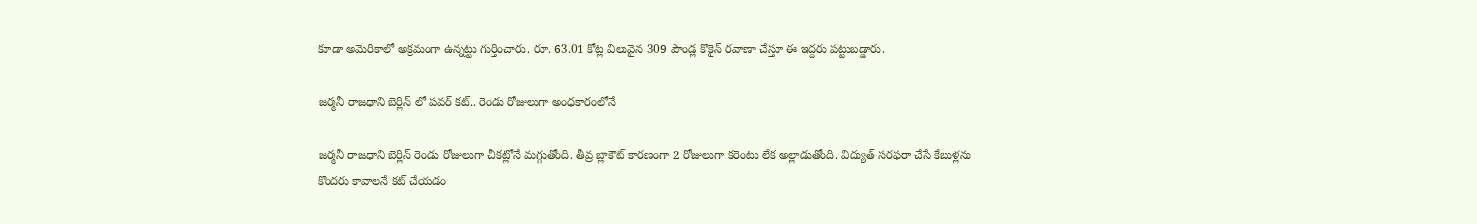కూడా అమెరికాలో అక్రమంగా ఉన్నట్టు గుర్తించారు. రూ. 63.01 కోట్ల విలువైన 309 పౌండ్ల కొకైన్ రవాణా చేస్తూ ఈ ఇద్దరు పట్టుబడ్డారు.

జర్మనీ రాజధాని బెర్లిన్ లో పవర్ కట్.. రెండు రోజులుగా అంధకారంలోనే

జర్మనీ రాజధాని బెర్లిన్ రెండు రోజులుగా చీకట్లోనే మగ్గుతోంది. తీవ్ర బ్లాకౌట్ కారణంగా 2 రోజులుగా కరెంటు లేక అల్లాడుతోంది. విద్యుత్ సరఫరా చేసే కేబుళ్లను కొందరు కావాలనే కట్ చేయడం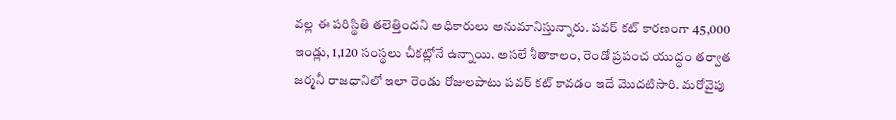వల్ల ఈ పరిస్థితి తలెత్తిందని అధికారులు అనుమానిస్తున్నారు. పవర్ కట్ కారణంగా 45,000 ఇండ్లు, 1,120 సంస్థలు చీకట్లోనే ఉన్నాయి. అసలే శీతాకాలం, రెండో ప్రపంచ యుద్ధం తర్వాత జర్మనీ రాజధానిలో ఇలా రెండు రోజులపాటు పవర్ కట్ కావడం ఇదే మొదటిసారి. మరోవైపు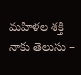మహిళల శక్తి నాకు తెలుసు –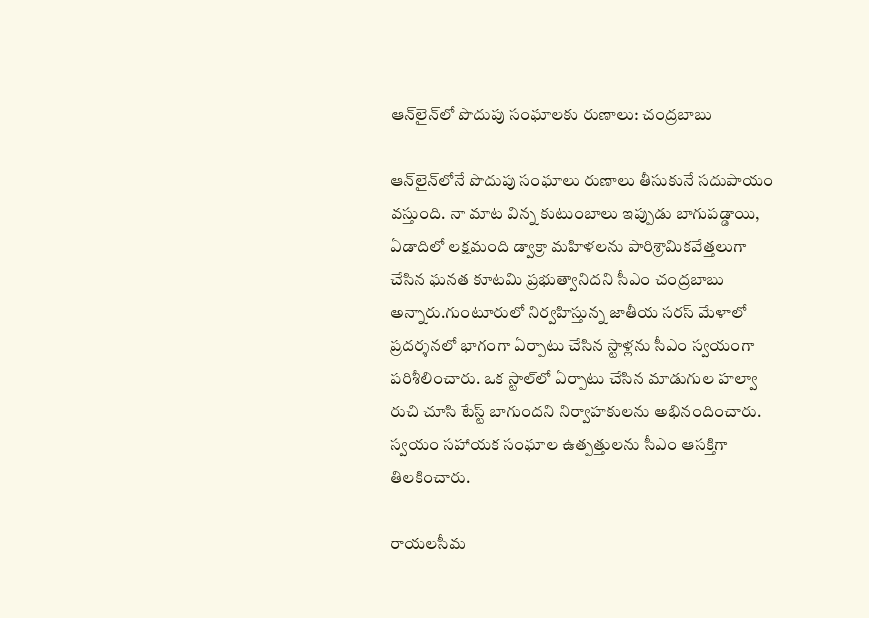ఆన్‌లైన్‌లో పొదుపు సంఘాలకు రుణాలు: చంద్రబాబు

ఆన్‌లైన్‌లోనే పొదుపు సంఘాలు రుణాలు తీసుకునే సదుపాయం వస్తుంది. నా మాట విన్న కుటుంబాలు ఇప్పుడు బాగుపడ్డాయి, ఏడాదిలో లక్షమంది డ్వాక్రా మహిళలను పారిశ్రామికవేత్తలుగా చేసిన ఘనత కూటమి ప్రభుత్వానిదని సీఎం చంద్రబాబు అన్నారు.గుంటూరులో నిర్వహిస్తున్న జాతీయ సరస్‌ మేళాలో  ప్రదర్శనలో భాగంగా ఏర్పాటు చేసిన స్టాళ్లను సీఎం స్వయంగా పరిశీలించారు. ఒక స్టాల్‌లో ఏర్పాటు చేసిన మాడుగుల హల్వా రుచి చూసి టేస్ట్‌ బాగుందని నిర్వాహకులను అభినందించారు. స్వయం సహాయక సంఘాల ఉత్పత్తులను సీఎం ఆసక్తిగా తిలకించారు.

రాయలసీమ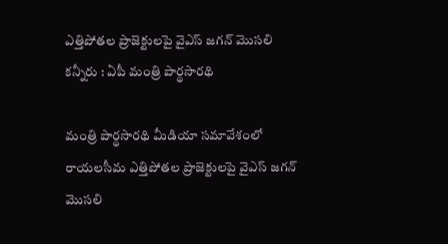ఎత్తిపోతల ప్రాజెక్టులపై వైఎస్‌ జగన్‌ మొసలి కన్నీరు : ఏపీ మంత్రి పార్థసారథి

మంత్రి పార్థసారథి మీడియా సమావేశంలో రాయలసీమ ఎత్తిపోతల ప్రాజెక్టులపై వైఎస్‌ జగన్‌ మొసలి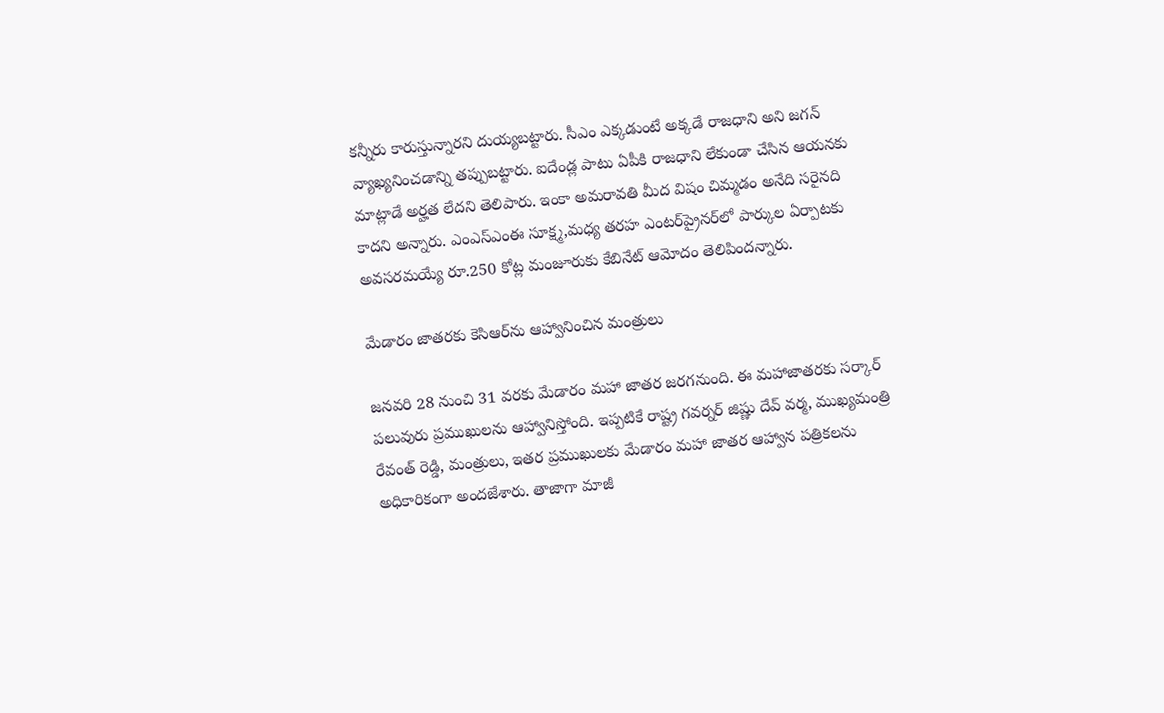కన్నీరు కారుస్తున్నారని దుయ్యబట్టారు. సీఎం ఎక్కడుంటే అక్కడే రాజధాని అని జగన్‌ వ్యాఖ్యనించడాన్ని తప్పుబట్టారు. ఐదేండ్ల పాటు ఏపీకి రాజధాని లేకుండా చేసిన ఆయనకు మాట్లాడే అర్హత లేదని తెలిపారు. ఇంకా అమరావతి మీద విషం చిమ్మడం అనేది సరైనది కాదని అన్నారు. ఎంఎస్‌ఎంఈ సూక్ష్మ,మధ్య తరహ ఎంటర్‌ప్రైనర్‌లో పార్కుల ఏర్పాటకు అవసరమయ్యే రూ.250 కోట్ల మంజూరుకు కేబినేట్‌ ఆమోదం తెలిపిందన్నారు.

మేడారం జాతరకు కెసిఆర్‌ను ఆహ్వానించిన మంత్రులు

జనవరి 28 నుంచి 31 వరకు మేడారం మహా జాతర జరగనుంది. ఈ మహాజాతరకు సర్కార్ పలువురు ప్రముఖులను ఆహ్వానిస్తోంది. ఇప్పటికే రాష్ట్ర గవర్నర్ జిష్ణు దేవ్ వర్మ, ముఖ్యమంత్రి రేవంత్ రెడ్డి, మంత్రులు, ఇతర ప్రముఖులకు మేడారం మహా జాతర ఆహ్వాన పత్రికలను అధికారికంగా అందజేశారు. తాజాగా మాజీ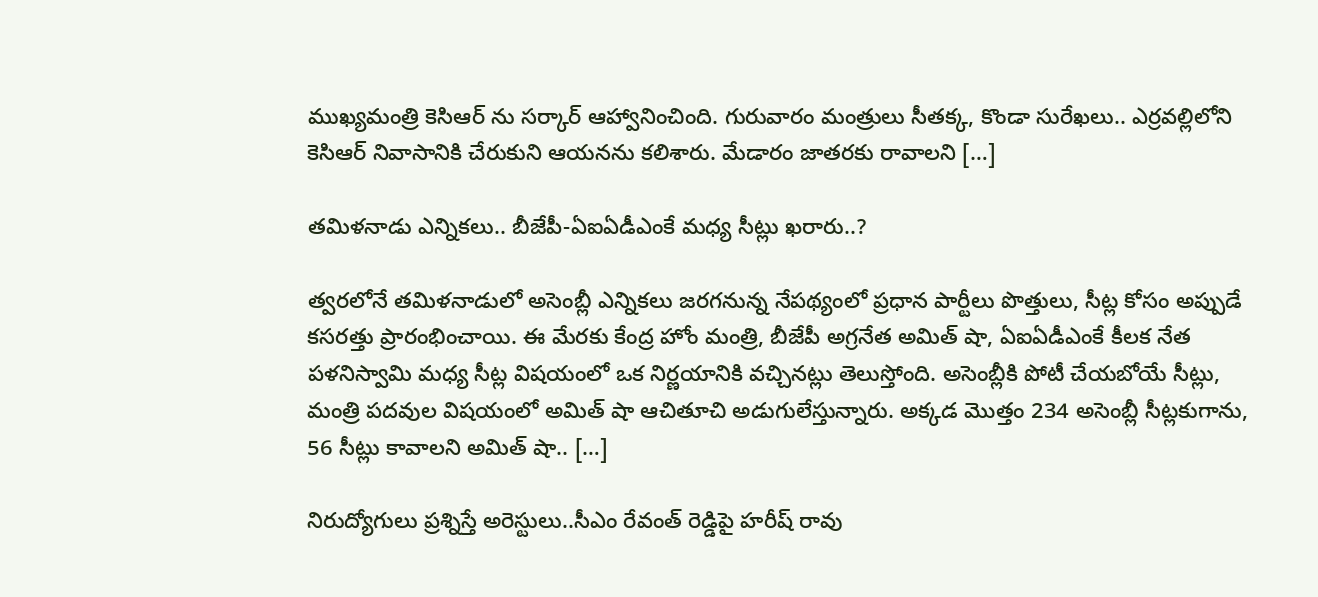ముఖ్యమంత్రి కెసిఆర్ ను సర్కార్ ఆహ్వానించింది. గురువారం మంత్రులు సీతక్క, కొండా సురేఖలు.. ఎర్రవల్లిలోని కెసిఆర్ నివాసానికి చేరుకుని ఆయనను కలిశారు. మేడారం జాతరకు రావాలని […]

తమిళనాడు ఎన్నికలు.. బీజేపీ-ఏఐఏడీఎంకే మధ్య సీట్లు ఖరారు..?

త్వరలోనే తమిళనాడులో అసెంబ్లీ ఎన్నికలు జరగనున్న నేపథ్యంలో ప్రధాన పార్టీలు పొత్తులు, సీట్ల కోసం అప్పుడే కసరత్తు ప్రారంభించాయి. ఈ మేరకు కేంద్ర హోం మంత్రి, బీజేపీ అగ్రనేత అమిత్ షా, ఏఐఏడీఎంకే కీలక నేత పళనిస్వామి మధ్య సీట్ల విషయంలో ఒక నిర్ణయానికి వచ్చినట్లు తెలుస్తోంది. అసెంబ్లీకి పోటీ చేయబోయే సీట్లు, మంత్రి పదవుల విషయంలో అమిత్ షా ఆచితూచి అడుగులేస్తున్నారు. అక్కడ మొత్తం 234 అసెంబ్లీ సీట్లకుగాను, 56 సీట్లు కావాలని అమిత్ షా.. […]

నిరుద్యోగులు ప్రశ్నిస్తే అరెస్టులు..సీఎం రేవంత్‌ రెడ్డిపై హరీష్‌ రావు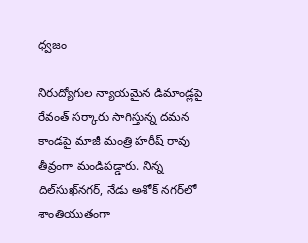ధ్వజం

నిరుద్యోగుల న్యాయమైన డిమాండ్లపై రేవంత్ సర్కారు సాగిస్తున్న దమన కాండపై మాజీ మంత్రి హరీష్‌ రావు తీవ్రంగా మండిపడ్డారు. నిన్న దిల్‍సుఖ్‍నగర్, నేడు అశోక్ నగర్‌లో శాంతియుతంగా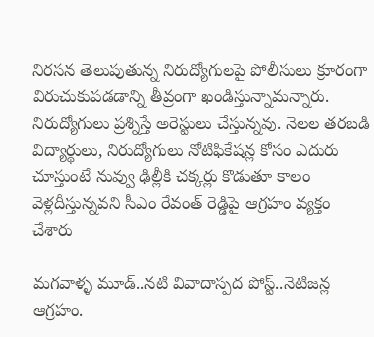నిరసన తెలుపుతున్న నిరుద్యోగులపై పోలీసులు క్రూరంగా విరుచుకుపడడాన్ని తీవ్రంగా ఖండిస్తున్నామన్నారు. నిరుద్యోగులు ప్రశ్నిస్తే అరెస్టులు చేస్తున్నవు. నెలల తరబడి విద్యార్థులు, నిరుద్యోగులు నోటిఫికేషన్ల కోసం ఎదురు చూస్తుంటే నువ్వు ఢిల్లీకి చక్కర్లు కొడుతూ కాలం వెళ్లదీస్తున్నవని సీఎం రేవంత్ రెడ్డిపై ఆగ్రహం వ్యక్తం చేశారు

మగవాళ్ళ మూడ్..నటి వివాదాస్పద పోస్ట్..నెటిజన్ల ఆగ్రహం.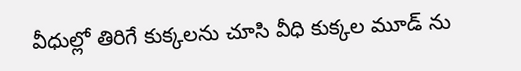వీధుల్లో తిరిగే కుక్కలను చూసి వీధి కుక్కల మూడ్ ను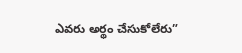ఎవరు అర్థం చేసుకోలేరు”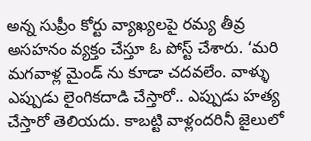అన్న సుప్రీం కోర్టు వ్యాఖ్యలపై రమ్య తీవ్ర అసహనం వ్యక్తం చేస్తూ ఓ పోస్ట్ చేశారు. ‘మరి మగవాళ్ల మైండ్ ను కూడా చదవలేం. వాళ్ళు ఎప్పుడు లైంగికదాడి చేస్తారో.. ఎప్పుడు హత్య చేస్తారో తెలియదు. కాబట్టి వాళ్లందరినీ జైలులో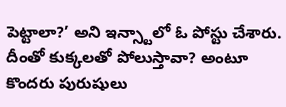పెట్టాలా?’ అని ఇన్స్టాలో ఓ పోస్టు చేశారు. దీంతో కుక్కలతో పోలుస్తావా? అంటూ కొందరు పురుషులు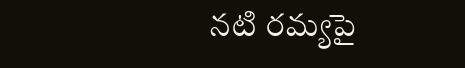నటి రమ్యపై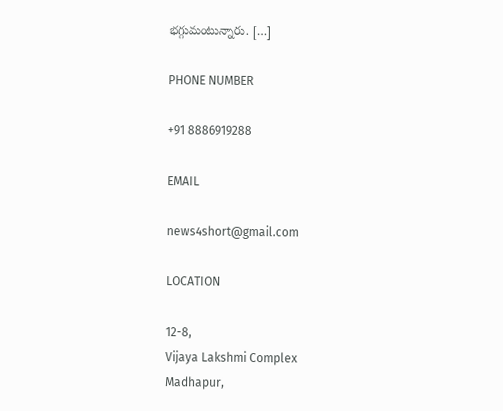భగ్గుమంటున్నారు. […]

PHONE NUMBER

+91 8886919288

EMAIL

news4short@gmail.com

LOCATION

12-8,
Vijaya Lakshmi Complex
Madhapur,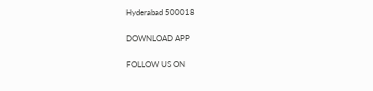Hyderabad 500018

DOWNLOAD APP

FOLLOW US ON